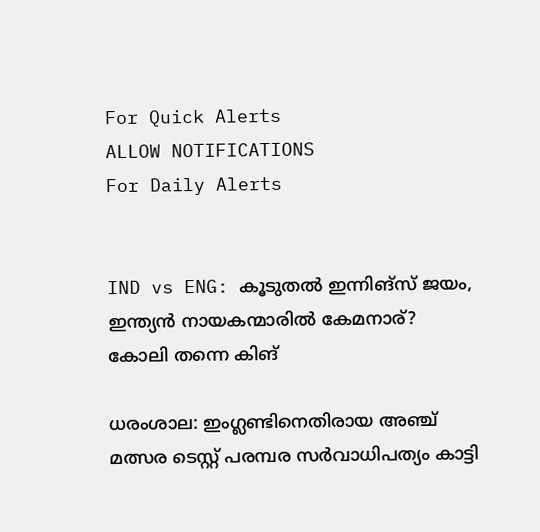For Quick Alerts
ALLOW NOTIFICATIONS
For Daily Alerts


IND vs ENG: കൂടുതല്‍ ഇന്നിങ്‌സ് ജയം, ഇന്ത്യന്‍ നായകന്മാരില്‍ കേമനാര്? കോലി തന്നെ കിങ്

ധരംശാല: ഇംഗ്ലണ്ടിനെതിരായ അഞ്ച് മത്സര ടെസ്റ്റ് പരമ്പര സര്‍വാധിപത്യം കാട്ടി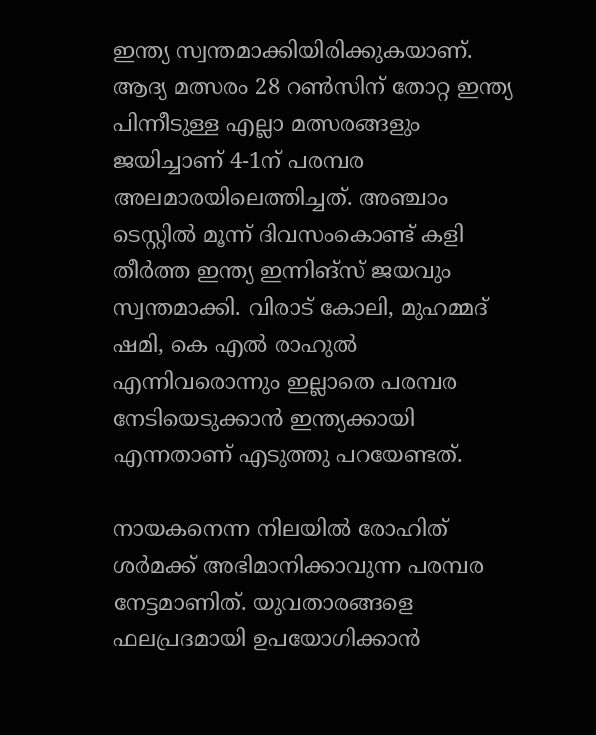ഇന്ത്യ സ്വന്തമാക്കിയിരിക്കുകയാണ്. ആദ്യ മത്സരം 28 റണ്‍സിന് തോറ്റ ഇന്ത്യ പിന്നീടുള്ള എല്ലാ മത്സരങ്ങളും ജയിച്ചാണ് 4-1ന് പരമ്പര അലമാരയിലെത്തിച്ചത്. അഞ്ചാം ടെസ്റ്റില്‍ മൂന്ന് ദിവസംകൊണ്ട് കളി തീര്‍ത്ത ഇന്ത്യ ഇന്നിങ്‌സ് ജയവും സ്വന്തമാക്കി. വിരാട് കോലി, മുഹമ്മദ് ഷമി, കെ എല്‍ രാഹുല്‍ എന്നിവരൊന്നും ഇല്ലാതെ പരമ്പര നേടിയെടുക്കാന്‍ ഇന്ത്യക്കായി എന്നതാണ് എടുത്തു പറയേണ്ടത്.

നായകനെന്ന നിലയില്‍ രോഹിത് ശര്‍മക്ക് അഭിമാനിക്കാവുന്ന പരമ്പര നേട്ടമാണിത്. യുവതാരങ്ങളെ ഫലപ്രദമായി ഉപയോഗിക്കാന്‍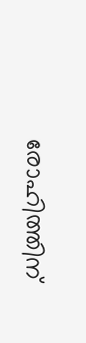രോഹിത്തിന്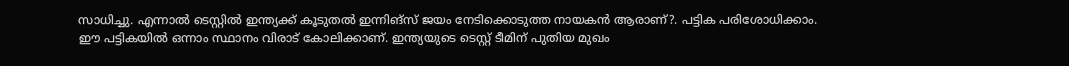സാധിച്ചു. എന്നാല്‍ ടെസ്റ്റില്‍ ഇന്ത്യക്ക് കൂടുതല്‍ ഇന്നിങ്‌സ് ജയം നേടിക്കൊടുത്ത നായകന്‍ ആരാണ്?. പട്ടിക പരിശോധിക്കാം. ഈ പട്ടികയില്‍ ഒന്നാം സ്ഥാനം വിരാട് കോലിക്കാണ്. ഇന്ത്യയുടെ ടെസ്റ്റ് ടീമിന് പുതിയ മുഖം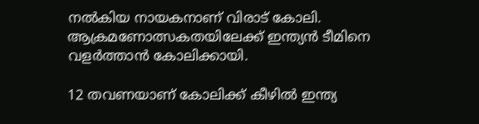നല്‍കിയ നായകനാണ് വിരാട് കോലി. ആക്രമണോത്സകതയിലേക്ക് ഇന്ത്യന്‍ ടീമിനെ വളര്‍ത്താന്‍ കോലിക്കായി.

12 തവണയാണ് കോലിക്ക് കീഴില്‍ ഇന്ത്യ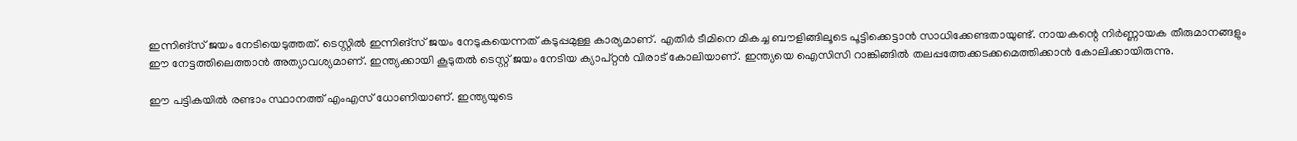ഇന്നിങ്‌സ് ജയം നേടിയെടുത്തത്. ടെസ്റ്റില്‍ ഇന്നിങ്‌സ് ജയം നേടുകയെന്നത് കടുപ്പമുള്ള കാര്യമാണ്. എതിര്‍ ടീമിനെ മികച്ച ബൗളിങ്ങിലൂടെ പൂട്ടിക്കെട്ടാന്‍ സാധിക്കേണ്ടതായുണ്ട്. നായകന്റെ നിര്‍ണ്ണായക തീരുമാനങ്ങളും ഈ നേട്ടത്തിലെത്താന്‍ അത്യാവശ്യമാണ്. ഇന്ത്യക്കായി കൂടുതല്‍ ടെസ്റ്റ് ജയം നേടിയ ക്യാപ്റ്റന്‍ വിരാട് കോലിയാണ്. ഇന്ത്യയെ ഐസിസി റാങ്കിങ്ങില്‍ തലപ്പത്തേക്കടക്കമെത്തിക്കാന്‍ കോലിക്കായിരുന്നു.

ഈ പട്ടികയില്‍ രണ്ടാം സ്ഥാനത്ത് എംഎസ് ധോണിയാണ്. ഇന്ത്യയുടെ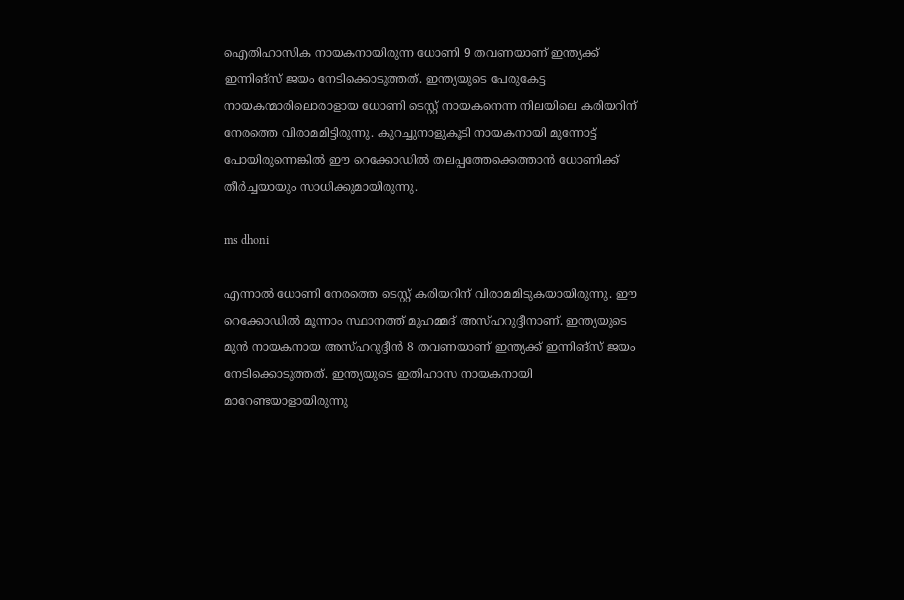ഐതിഹാസിക നായകനായിരുന്ന ധോണി 9 തവണയാണ് ഇന്ത്യക്ക് ഇന്നിങ്‌സ് ജയം നേടിക്കൊടുത്തത്. ഇന്ത്യയുടെ പേരുകേട്ട നായകന്മാരിലൊരാളായ ധോണി ടെസ്റ്റ് നായകനെന്ന നിലയിലെ കരിയറിന് നേരത്തെ വിരാമമിട്ടിരുന്നു. കുറച്ചുനാളുകൂടി നായകനായി മുന്നോട്ട് പോയിരുന്നെങ്കില്‍ ഈ റെക്കോഡില്‍ തലപ്പത്തേക്കെത്താന്‍ ധോണിക്ക് തീര്‍ച്ചയായും സാധിക്കുമായിരുന്നു.

ms dhoni

എന്നാല്‍ ധോണി നേരത്തെ ടെസ്റ്റ് കരിയറിന് വിരാമമിടുകയായിരുന്നു. ഈ റെക്കോഡില്‍ മൂന്നാം സ്ഥാനത്ത് മുഹമ്മദ് അസ്ഹറുദ്ദീനാണ്. ഇന്ത്യയുടെ മുന്‍ നായകനായ അസ്ഹറുദ്ദീന്‍ 8 തവണയാണ് ഇന്ത്യക്ക് ഇന്നിങ്‌സ് ജയം നേടിക്കൊടുത്തത്. ഇന്ത്യയുടെ ഇതിഹാസ നായകനായി മാറേണ്ടയാളായിരുന്നു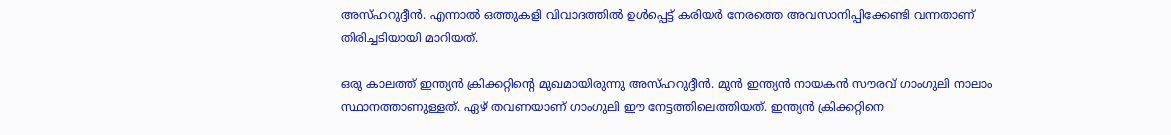അസ്ഹറുദ്ദീന്‍. എന്നാല്‍ ഒത്തുകളി വിവാദത്തില്‍ ഉള്‍പ്പെട്ട് കരിയര്‍ നേരത്തെ അവസാനിപ്പിക്കേണ്ടി വന്നതാണ് തിരിച്ചടിയായി മാറിയത്.

ഒരു കാലത്ത് ഇന്ത്യന്‍ ക്രിക്കറ്റിന്റെ മുഖമായിരുന്നു അസ്ഹറുദ്ദീന്‍. മുന്‍ ഇന്ത്യന്‍ നായകന്‍ സൗരവ് ഗാംഗുലി നാലാം സ്ഥാനത്താണുള്ളത്. ഏഴ് തവണയാണ് ഗാംഗുലി ഈ നേട്ടത്തിലെത്തിയത്. ഇന്ത്യന്‍ ക്രിക്കറ്റിനെ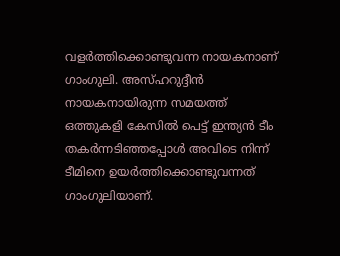വളര്‍ത്തിക്കൊണ്ടുവന്ന നായകനാണ് ഗാംഗുലി. അസ്ഹറുദ്ദീന്‍ നായകനായിരുന്ന സമയത്ത് ഒത്തുകളി കേസില്‍ പെട്ട് ഇന്ത്യന്‍ ടീം തകര്‍ന്നടിഞ്ഞപ്പോള്‍ അവിടെ നിന്ന് ടീമിനെ ഉയര്‍ത്തിക്കൊണ്ടുവന്നത് ഗാംഗുലിയാണ്.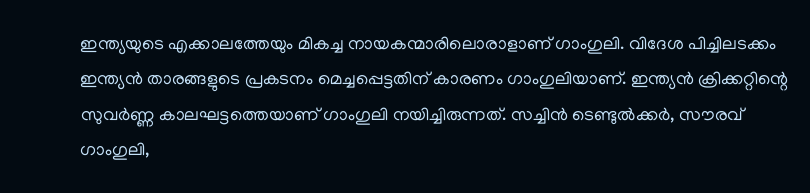ഇന്ത്യയുടെ എക്കാലത്തേയും മികച്ച നായകന്മാരിലൊരാളാണ് ഗാംഗുലി. വിദേശ പിച്ചിലടക്കം ഇന്ത്യന്‍ താരങ്ങളുടെ പ്രകടനം മെച്ചപ്പെട്ടതിന് കാരണം ഗാംഗുലിയാണ്. ഇന്ത്യന്‍ ക്രിക്കറ്റിന്റെ സുവര്‍ണ്ണ കാലഘട്ടത്തെയാണ് ഗാംഗുലി നയിച്ചിരുന്നത്. സച്ചിന്‍ ടെണ്ടുല്‍ക്കര്‍, സൗരവ് ഗാംഗുലി,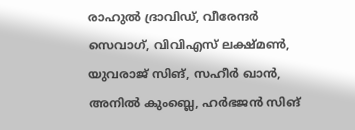രാഹുല്‍ ദ്രാവിഡ്, വീരേന്ദര്‍ സെവാഗ്, വിവിഎസ് ലക്ഷ്മണ്‍, യുവരാജ് സിങ്, സഹീര്‍ ഖാന്‍, അനില്‍ കുംബ്ലെ, ഹര്‍ഭജന്‍ സിങ്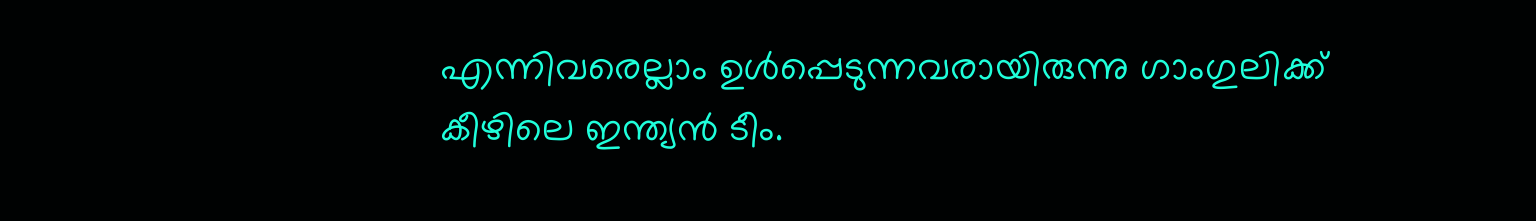എന്നിവരെല്ലാം ഉള്‍പ്പെടുന്നവരായിരുന്നു ഗാംഗുലിക്ക് കീഴിലെ ഇന്ത്യന്‍ ടീം.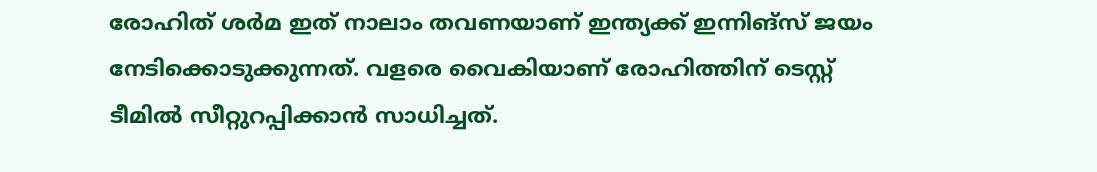രോഹിത് ശര്‍മ ഇത് നാലാം തവണയാണ് ഇന്ത്യക്ക് ഇന്നിങ്‌സ് ജയം നേടിക്കൊടുക്കുന്നത്. വളരെ വൈകിയാണ് രോഹിത്തിന് ടെസ്റ്റ് ടീമില്‍ സീറ്റുറപ്പിക്കാന്‍ സാധിച്ചത്.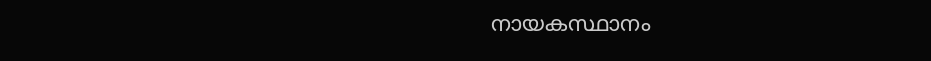നായകസ്ഥാനം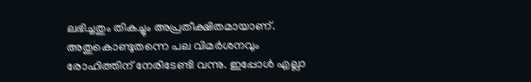ലഭിച്ചതും തികച്ചും അപ്രതീക്ഷിതമായാണ്. അതുകൊണ്ടുതന്നെ പല വിമര്‍ശനവും രോഹിത്തിന് നേരിടേണ്ടി വന്നു. ഇപ്പോള്‍ എല്ലാ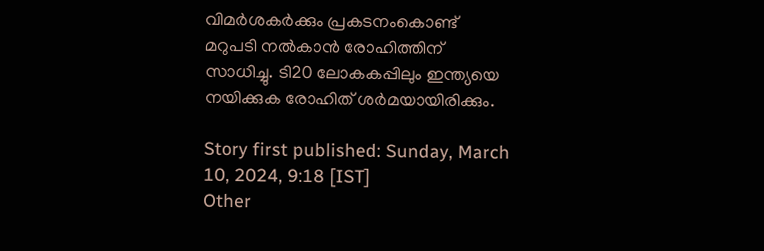വിമര്‍ശകര്‍ക്കും പ്രകടനംകൊണ്ട് മറുപടി നല്‍കാന്‍ രോഹിത്തിന് സാധിച്ചു. ടി20 ലോകകപ്പിലും ഇന്ത്യയെ നയിക്കുക രോഹിത് ശര്‍മയായിരിക്കും.

Story first published: Sunday, March 10, 2024, 9:18 [IST]
Other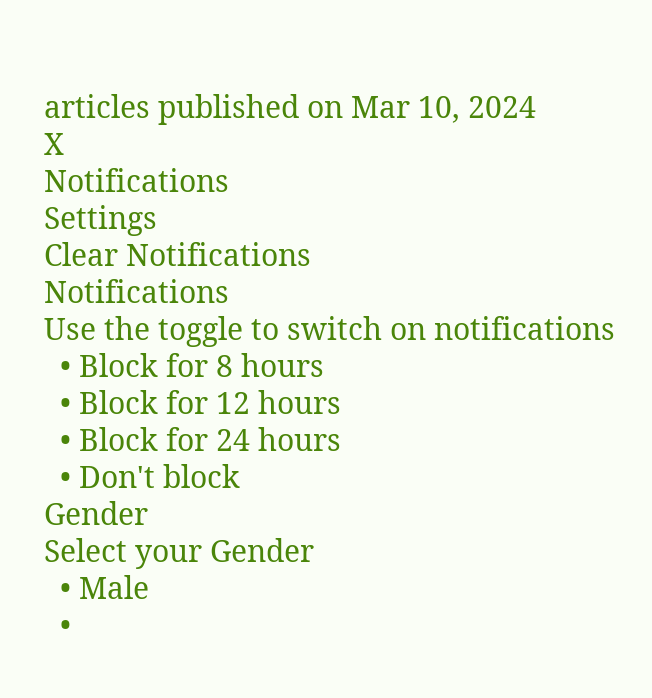articles published on Mar 10, 2024
X
Notifications
Settings
Clear Notifications
Notifications
Use the toggle to switch on notifications
  • Block for 8 hours
  • Block for 12 hours
  • Block for 24 hours
  • Don't block
Gender
Select your Gender
  • Male
  •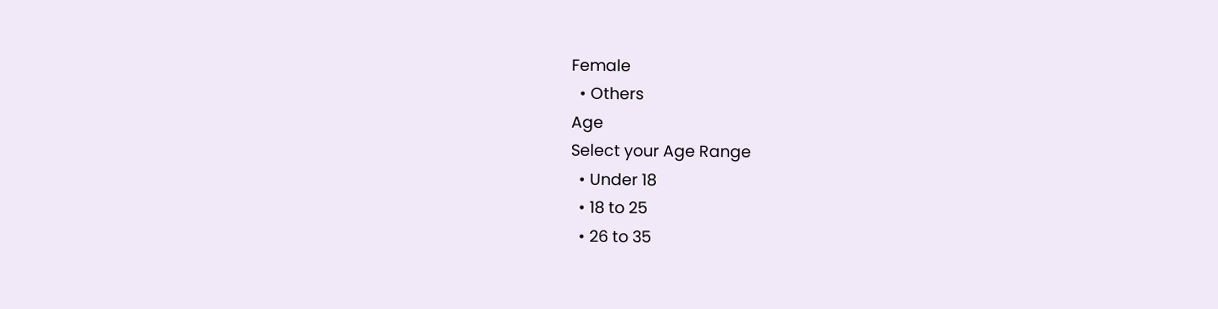Female
  • Others
Age
Select your Age Range
  • Under 18
  • 18 to 25
  • 26 to 35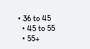• 36 to 45
  • 45 to 55
  • 55+